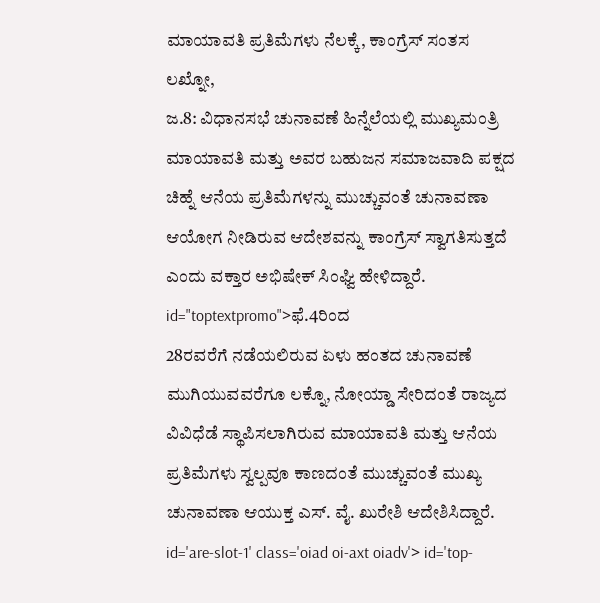ಮಾಯಾವತಿ ಪ್ರತಿಮೆಗಳು ನೆಲಕ್ಕೆ, ಕಾಂಗ್ರೆಸ್ ಸಂತಸ
ಲಖ್ನೋ,
ಜ.8: ವಿಧಾನಸಭೆ ಚುನಾವಣೆ ಹಿನ್ನೆಲೆಯಲ್ಲಿ ಮುಖ್ಯಮಂತ್ರಿ ಮಾಯಾವತಿ ಮತ್ತು ಅವರ ಬಹುಜನ ಸಮಾಜವಾದಿ ಪಕ್ಷದ ಚಿಹ್ನೆ ಆನೆಯ ಪ್ರತಿಮೆಗಳನ್ನು ಮುಚ್ಚುವಂತೆ ಚುನಾವಣಾ ಆಯೋಗ ನೀಡಿರುವ ಆದೇಶವನ್ನು ಕಾಂಗ್ರೆಸ್ ಸ್ವಾಗತಿಸುತ್ತದೆ ಎಂದು ವಕ್ತಾರ ಅಭಿಷೇಕ್ ಸಿಂಘ್ವಿ ಹೇಳಿದ್ದಾರೆ. id="toptextpromo">ಫೆ.4ರಿಂದ
28ರವರೆಗೆ ನಡೆಯಲಿರುವ ಏಳು ಹಂತದ ಚುನಾವಣೆ ಮುಗಿಯುವವರೆಗೂ ಲಕ್ನೊ, ನೋಯ್ಡಾ ಸೇರಿದಂತೆ ರಾಜ್ಯದ ವಿವಿಧೆಡೆ ಸ್ಥಾಪಿಸಲಾಗಿರುವ ಮಾಯಾವತಿ ಮತ್ತು ಆನೆಯ ಪ್ರತಿಮೆಗಳು ಸ್ವಲ್ಪವೂ ಕಾಣದಂತೆ ಮುಚ್ಚುವಂತೆ ಮುಖ್ಯ ಚುನಾವಣಾ ಆಯುಕ್ತ ಎಸ್. ವೈ. ಖುರೇಶಿ ಆದೇಶಿಸಿದ್ದಾರೆ. id='are-slot-1' class='oiad oi-axt oiadv'> id='top-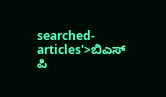searched-articles'>ಬಿಎಸ್
ಪಿ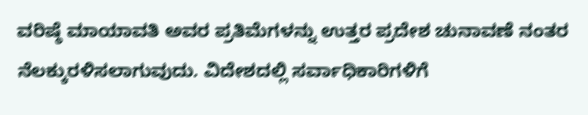ವರಿಷ್ಠೆ ಮಾಯಾವತಿ ಅವರ ಪ್ರತಿಮೆಗಳನ್ನು ಉತ್ತರ ಪ್ರದೇಶ ಚುನಾವಣೆ ನಂತರ ನೆಲಕ್ಕುರಳಿಸಲಾಗುವುದು. ವಿದೇಶದಲ್ಲಿ ಸರ್ವಾಧಿಕಾರಿಗಳಿಗೆ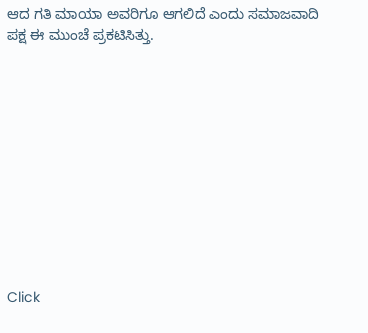ಆದ ಗತಿ ಮಾಯಾ ಅವರಿಗೂ ಆಗಲಿದೆ ಎಂದು ಸಮಾಜವಾದಿ ಪಕ್ಷ ಈ ಮುಂಚೆ ಪ್ರಕಟಿಸಿತ್ತು.











Click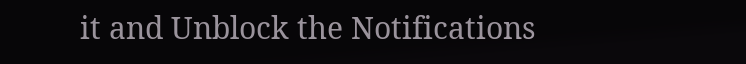it and Unblock the Notifications